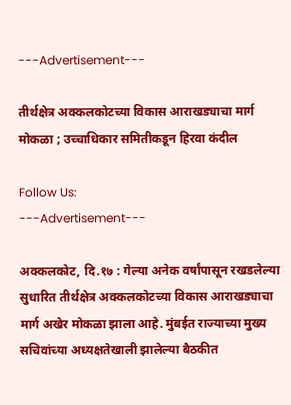---Advertisement---

तीर्थक्षेत्र अक्कलकोटच्या विकास आराखड्याचा मार्ग मोकळा ; उच्चाधिकार समितीकडून हिरवा कंदील

Follow Us:
---Advertisement---

अक्कलकोट, दि.१७ : गेल्या अनेक वर्षांपासून रखडलेल्या सुधारित तीर्थक्षेत्र अक्कलकोटच्या विकास आराखड्याचा मार्ग अखेर मोकळा झाला आहे. मुंबईत राज्याच्या मुख्य सचिवांच्या अध्यक्षतेखाली झालेल्या बैठकीत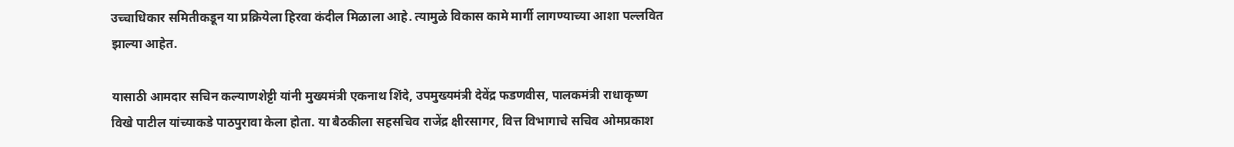उच्चाधिकार समितीकडून या प्रक्रियेला हिरवा कंदील मिळाला आहे. त्यामुळे विकास कामे मार्गी लागण्याच्या आशा पल्लवित झाल्या आहेत.

यासाठी आमदार सचिन कल्याणशेट्टी यांनी मुख्यमंत्री एकनाथ शिंदे, उपमुख्यमंत्री देवेंद्र फडणवीस, पालकमंत्री राधाकृष्ण विखे पाटील यांच्याकडे पाठपुरावा केला होता. या बैठकीला सहसचिव राजेंद्र क्षीरसागर, वित्त विभागाचे सचिव ओमप्रकाश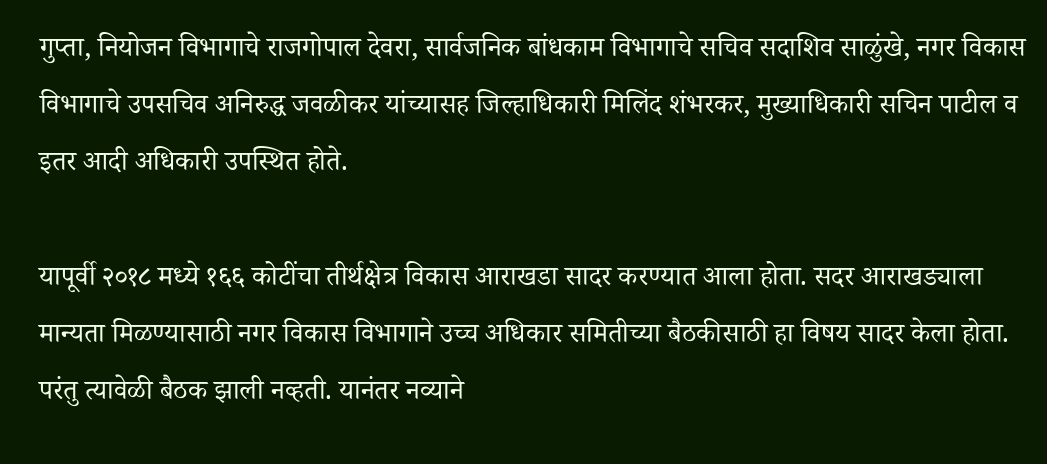गुप्ता, नियोजन विभागाचे राजगोपाल देवरा, सार्वजनिक बांधकाम विभागाचे सचिव सदाशिव साळुंखे, नगर विकास विभागाचे उपसचिव अनिरुद्ध जवळीकर यांच्यासह जिल्हाधिकारी मिलिंद शंभरकर, मुख्याधिकारी सचिन पाटील व इतर आदी अधिकारी उपस्थित होते.

यापूर्वी २०१८ मध्ये १६६ कोटींचा तीर्थक्षेत्र विकास आराखडा सादर करण्यात आला होता. सदर आराखड्याला मान्यता मिळण्यासाठी नगर विकास विभागाने उच्च अधिकार समितीच्या बैठकीसाठी हा विषय सादर केला होता. परंतु त्यावेळी बैठक झाली नव्हती. यानंतर नव्याने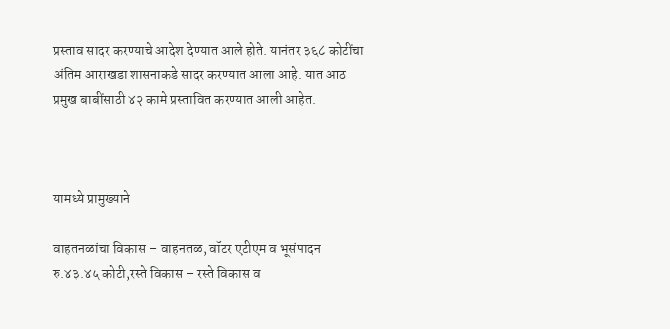प्रस्ताव सादर करण्याचे आदेश देण्यात आले होते. यानंतर ३६८ कोटींचा अंतिम आराखडा शासनाकडे सादर करण्यात आला आहे. यात आठ प्रमुख बाबींसाठी ४२ कामे प्रस्तावित करण्यात आली आहेत.



यामध्ये प्रामुख्याने

वाहतनळांचा विकास – वाहनतळ, वॉटर एटीएम व भूसंपादन रु.४३.४५ कोटी,रस्ते विकास – रस्ते विकास व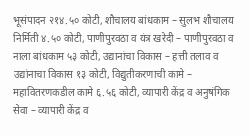भूसंपादन २१४.५० कोटी, शौचालय बांधकाम – सुलभ शौचालय निर्मिती ४.५० कोटी, पाणीपुरवठा व यंत्र खरेदी – पाणीपुरवठा व नाला बांधकाम ५३ कोटी, उद्यानांचा विकास – हत्ती तलाव व उद्यांनाचा विकास १३ कोटी, विद्युतीकरणाची कामे – महावितरणकडील कामे ६.५६ कोटी, व्यापारी केंद्र व अनुषंगिक सेवा – व्यापारी केंद्र व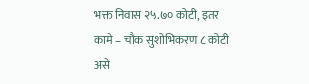भक्त निवास २५.७० कोटी, इतर कामे – चौक सुशोभिकरण ८ कोटी असे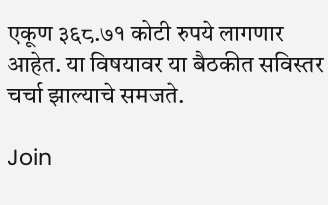एकूण ३६८.७१ कोटी रुपये लागणार आहेत. या विषयावर या बैठकीत सविस्तर चर्चा झाल्याचे समजते.

Join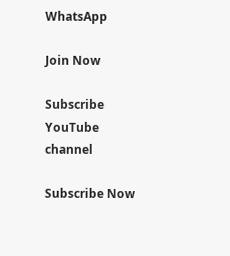WhatsApp

Join Now

Subscribe YouTube channel

Subscribe Now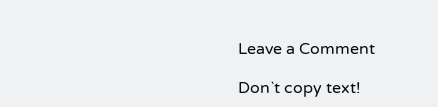Leave a Comment

Don`t copy text!